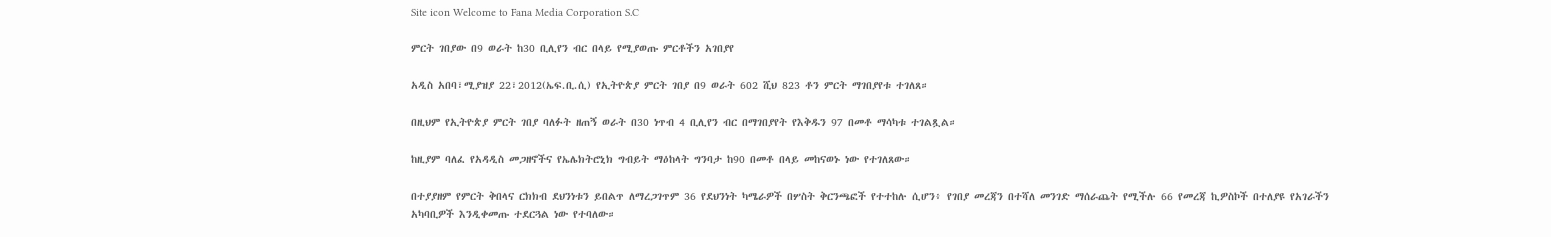Site icon Welcome to Fana Media Corporation S.C

ምርት ገበያው በ9 ወራት ከ30 ቢሊየን ብር በላይ የሚያወጡ ምርቶችን አገበያየ

አዲስ አበባ፣ሚያዝያ 22፣2012(ኤፍ.ቢ.ሲ) የኢትዮጵያ ምርት ገበያ በ9 ወራት 602 ሺህ 823 ቶን ምርት ማገበያየቱ ተገለጸ።

በዚህም የኢትዮጵያ ምርት ገበያ ባለፉት ዘጠኝ ወራት በ30 ነጥብ 4 ቢሊየን ብር በማገበያየት የእቅዱን 97 በመቶ ማሳካቱ ተገልጿል።

ከዚያም ባለፈ የአዳዲስ መጋዘኖችና የኤሌክትሮኒክ ግብይት ማዕከላት ግንባታ ከ90 በመቶ በላይ መከናወኑ ነው የተገለጸው።

በተያያዘም የምርት ቅበላና ርክክብ ደህንነቱን ይበልጥ ለማረጋገጥም 36 የደህንነት ካሜራዎች በሦስት ቅርንጫፎች የተተከሉ ሲሆን፥ የገበያ መረጃን በተሻለ መንገድ ማሰራጨት የሚችሉ 66 የመረጃ ኪዎስኮች በተለያዩ የአገራችን አካባቢዎች እንዲቀመጡ ተደርጓል ነው የተባለው።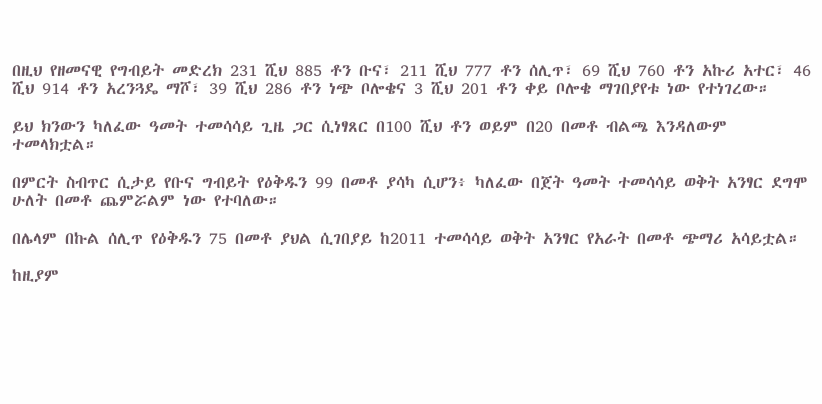በዚህ የዘመናዊ የግብይት መድረክ 231 ሺህ 885 ቶን ቡና፣ 211 ሺህ 777 ቶን ሰሊጥ፣ 69 ሺህ 760 ቶን አኩሪ አተር፣ 46 ሺህ 914 ቶን አረንጓዴ ማሾ፣ 39 ሺህ 286 ቶን ነጭ ቦሎቄና 3 ሺህ 201 ቶን ቀይ ቦሎቄ ማገበያየቱ ነው የተነገረው።

ይህ ክንውን ካለፈው ዓመት ተመሳሳይ ጊዜ ጋር ሲነፃጸር በ100 ሺህ ቶን ወይም በ20 በመቶ ብልጫ እንዳለውም ተመላክቷል።

በምርት ስብጥር ሲታይ የቡና ግብይት የዕቅዱን 99 በመቶ ያሳካ ሲሆን፥ ካለፈው በጀት ዓመት ተመሳሳይ ወቅት አንፃር ደግሞ ሁለት በመቶ ጨምሯልም ነው የተባለው።

በሌላም በኩል ሰሊጥ የዕቅዱን 75 በመቶ ያህል ሲገበያይ ከ2011 ተመሳሳይ ወቅት አንፃር የአራት በመቶ ጭማሪ አሳይቷል።

ከዚያም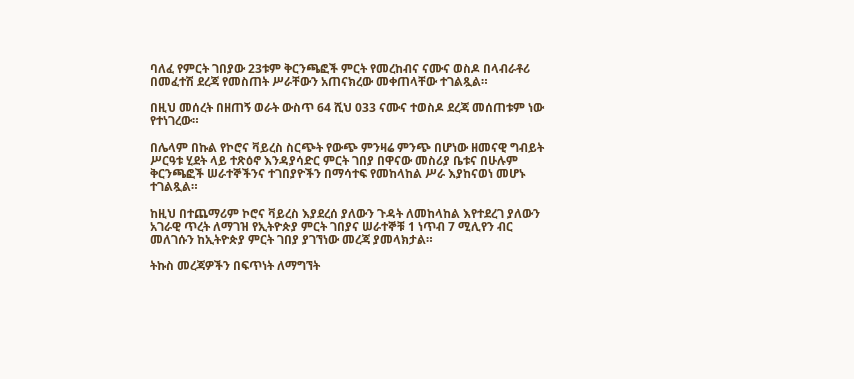ባለፈ የምርት ገበያው 23ቱም ቅርንጫፎች ምርት የመረከብና ናሙና ወስዶ በላብራቶሪ በመፈተሽ ደረጃ የመስጠት ሥራቸውን አጠናክረው መቀጠላቸው ተገልጿል።

በዚህ መሰረት በዘጠኝ ወራት ውስጥ 64 ሺህ 033 ናሙና ተወስዶ ደረጃ መሰጠቱም ነው የተነገረው።

በሌላም በኩል የኮሮና ቫይረስ ስርጭት የውጭ ምንዛሬ ምንጭ በሆነው ዘመናዊ ግብይት ሥርዓቱ ሂደት ላይ ተጽዕኖ እንዳያሳድር ምርት ገበያ በዋናው መስሪያ ቤቱና በሁሉም ቅርንጫፎች ሠራተኞችንና ተገበያዮችን በማሳተፍ የመከላከል ሥራ እያከናወነ መሆኑ ተገልጿል።

ከዚህ በተጨማሪም ኮሮና ቫይረስ እያደረሰ ያለውን ጉዳት ለመከላከል እየተደረገ ያለውን አገራዊ ጥረት ለማገዝ የኢትዮጵያ ምርት ገበያና ሠራተኞቹ 1 ነጥብ 7 ሚሊየን ብር መለገሱን ከኢትዮጵያ ምርት ገበያ ያገኘነው መረጃ ያመላክታል።

ትኩስ መረጃዎችን በፍጥነት ለማግኘት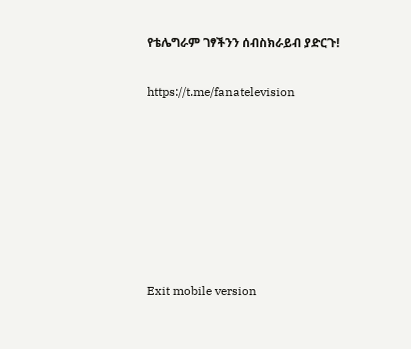የቴሌግራም ገፃችንን ሰብስክራይብ ያድርጉ!

https://t.me/fanatelevision







Exit mobile version